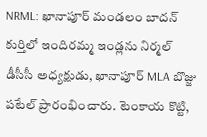NRML: ఖానాపూర్ మండలం బాదన్ కుర్తిలో ఇందిరమ్మ ఇండ్లను నిర్మల్ డీసీసీ అధ్యక్షుడు, ఖానాపూర్ MLA బొజ్జు పటేల్ ప్రారంభించారు. టెంకాయ కొట్టి,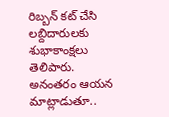రిబ్బన్ కట్ చేసి లబ్దిదారులకు శుభాకాంక్షలు తెలిపారు. అనంతరం ఆయన మాట్లాడుతూ..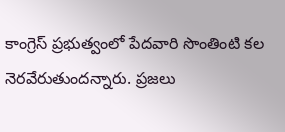కాంగ్రెస్ ప్రభుత్వంలో పేదవారి సొంతింటి కల నెరవేరుతుందన్నారు. ప్రజలు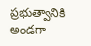ప్రభుత్వానికి అండగా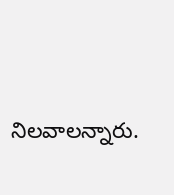నిలవాలన్నారు.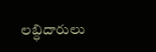లబ్ధిదారులు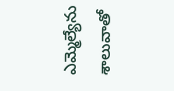ఎమ్మెల్యేను శాలువాతో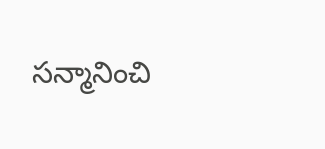సన్మానించి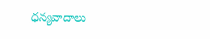ధన్యవాదాలు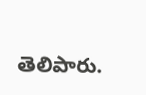తెలిపారు.